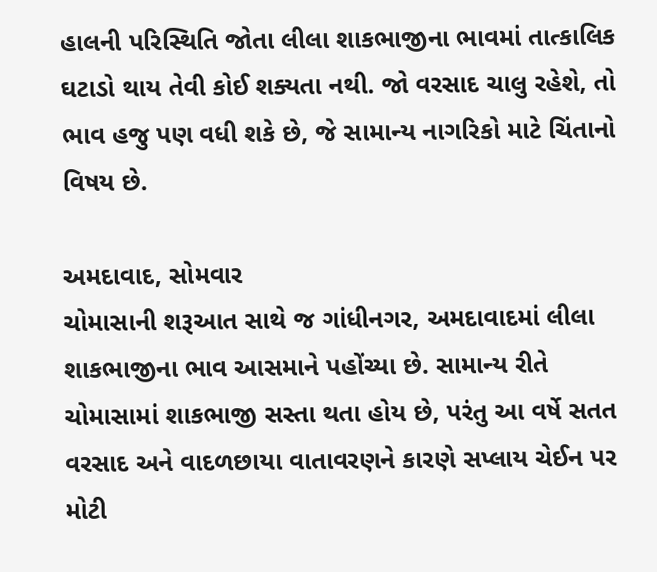હાલની પરિસ્થિતિ જોતા લીલા શાકભાજીના ભાવમાં તાત્કાલિક ઘટાડો થાય તેવી કોઈ શક્યતા નથી. જો વરસાદ ચાલુ રહેશે, તો ભાવ હજુ પણ વધી શકે છે, જે સામાન્ય નાગરિકો માટે ચિંતાનો વિષય છે.

અમદાવાદ, સોમવાર
ચોમાસાની શરૂઆત સાથે જ ગાંધીનગર, અમદાવાદમાં લીલા શાકભાજીના ભાવ આસમાને પહોંચ્યા છે. સામાન્ય રીતે ચોમાસામાં શાકભાજી સસ્તા થતા હોય છે, પરંતુ આ વર્ષે સતત વરસાદ અને વાદળછાયા વાતાવરણને કારણે સપ્લાય ચેઈન પર મોટી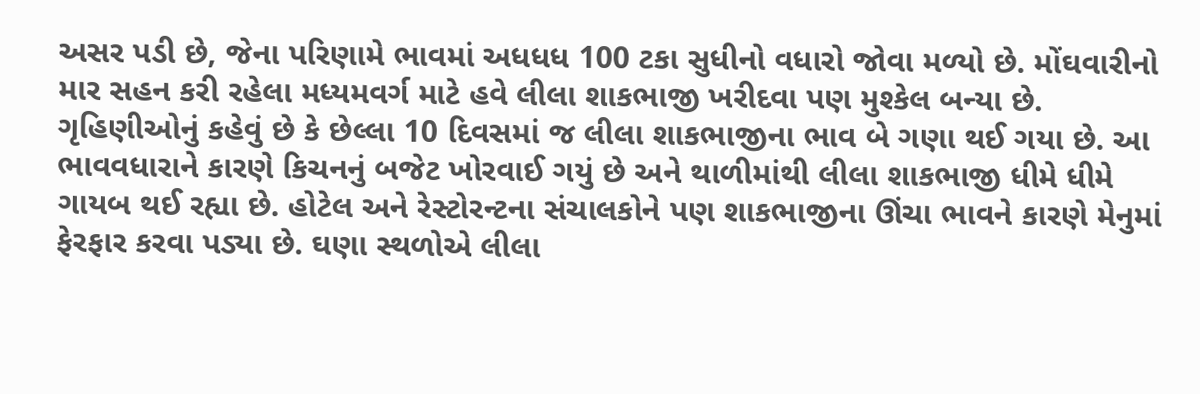અસર પડી છે, જેના પરિણામે ભાવમાં અધધધ 100 ટકા સુધીનો વધારો જોવા મળ્યો છે. મોંઘવારીનો માર સહન કરી રહેલા મધ્યમવર્ગ માટે હવે લીલા શાકભાજી ખરીદવા પણ મુશ્કેલ બન્યા છે.
ગૃહિણીઓનું કહેવું છે કે છેલ્લા 10 દિવસમાં જ લીલા શાકભાજીના ભાવ બે ગણા થઈ ગયા છે. આ ભાવવધારાને કારણે કિચનનું બજેટ ખોરવાઈ ગયું છે અને થાળીમાંથી લીલા શાકભાજી ધીમે ધીમે ગાયબ થઈ રહ્યા છે. હોટેલ અને રેસ્ટોરન્ટના સંચાલકોને પણ શાકભાજીના ઊંચા ભાવને કારણે મેનુમાં ફેરફાર કરવા પડ્યા છે. ઘણા સ્થળોએ લીલા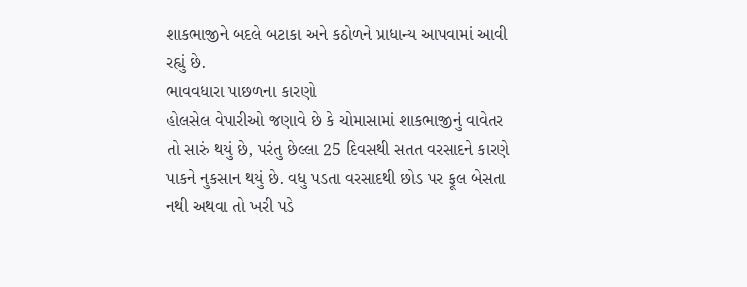શાકભાજીને બદલે બટાકા અને કઠોળને પ્રાધાન્ય આપવામાં આવી રહ્યું છે.
ભાવવધારા પાછળના કારણો
હોલસેલ વેપારીઓ જણાવે છે કે ચોમાસામાં શાકભાજીનું વાવેતર તો સારું થયું છે, પરંતુ છેલ્લા 25 દિવસથી સતત વરસાદને કારણે પાકને નુકસાન થયું છે. વધુ પડતા વરસાદથી છોડ પર ફૂલ બેસતા નથી અથવા તો ખરી પડે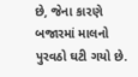છે, જેના કારણે બજારમાં માલનો પુરવઠો ઘટી ગયો છે.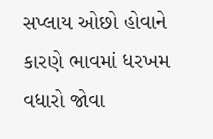સપ્લાય ઓછો હોવાને કારણે ભાવમાં ધરખમ વધારો જોવા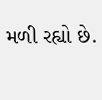મળી રહ્યો છે.